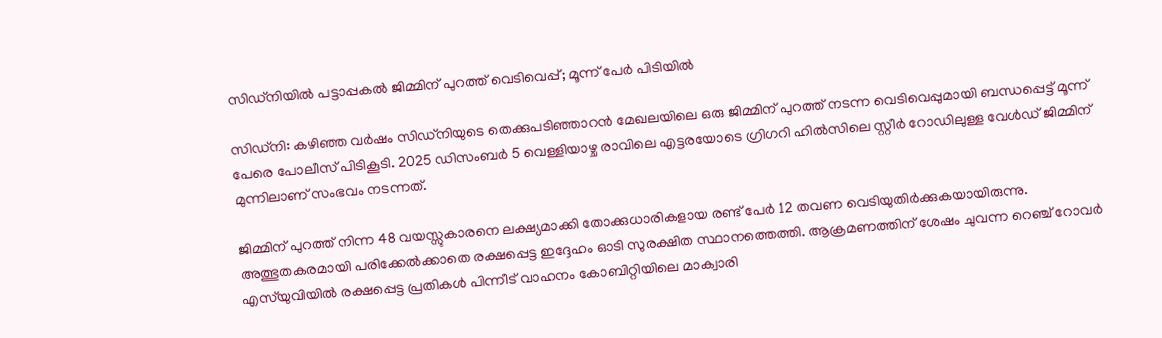സിഡ്‌നിയിൽ പട്ടാപ്പകൽ ജിമ്മിന് പുറത്ത് വെടിവെപ്പ്; മൂന്ന് പേർ പിടിയിൽ

സിഡ്‌നി: കഴിഞ്ഞ വർഷം സിഡ്‌നിയുടെ തെക്കുപടിഞ്ഞാറൻ മേഖലയിലെ ഒരു ജിമ്മിന് പുറത്ത് നടന്ന വെടിവെപ്പുമായി ബന്ധപ്പെട്ട് മൂന്ന് പേരെ പോലീസ് പിടികൂടി. 2025 ഡിസംബർ 5 വെള്ളിയാഴ്ച രാവിലെ എട്ടരയോടെ ഗ്രിഗറി ഹിൽസിലെ സ്റ്റീർ റോഡിലുള്ള വേൾഡ് ജിമ്മിന് മുന്നിലാണ് സംഭവം നടന്നത്.

ജിമ്മിന് പുറത്ത് നിന്ന 48 വയസ്സുകാരനെ ലക്ഷ്യമാക്കി തോക്കുധാരികളായ രണ്ട് പേർ 12 തവണ വെടിയുതിർക്കുകയായിരുന്നു. അത്ഭുതകരമായി പരിക്കേൽക്കാതെ രക്ഷപ്പെട്ട ഇദ്ദേഹം ഓടി സുരക്ഷിത സ്ഥാനത്തെത്തി. ആക്രമണത്തിന് ശേഷം ചുവന്ന റെഞ്ച് റോവർ എസ്‌യുവിയിൽ രക്ഷപ്പെട്ട പ്രതികൾ പിന്നീട് വാഹനം കോബിറ്റിയിലെ മാക്വാരി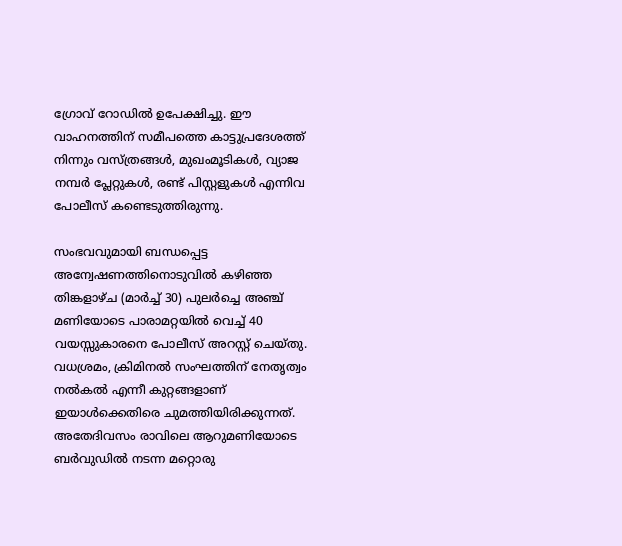ഗ്രോവ് റോഡിൽ ഉപേക്ഷിച്ചു. ഈ വാഹനത്തിന് സമീപത്തെ കാട്ടുപ്രദേശത്ത് നിന്നും വസ്ത്രങ്ങൾ, മുഖംമൂടികൾ, വ്യാജ നമ്പർ പ്ലേറ്റുകൾ, രണ്ട് പിസ്റ്റളുകൾ എന്നിവ പോലീസ് കണ്ടെടുത്തിരുന്നു.

സംഭവവുമായി ബന്ധപ്പെട്ട അന്വേഷണത്തിനൊടുവിൽ കഴിഞ്ഞ തിങ്കളാഴ്ച (മാർച്ച് 30) പുലർച്ചെ അഞ്ച് മണിയോടെ പാരാമറ്റയിൽ വെച്ച് 40 വയസ്സുകാരനെ പോലീസ് അറസ്റ്റ് ചെയ്തു. വധശ്രമം, ക്രിമിനൽ സംഘത്തിന് നേതൃത്വം നൽകൽ എന്നീ കുറ്റങ്ങളാണ് ഇയാൾക്കെതിരെ ചുമത്തിയിരിക്കുന്നത്. അതേദിവസം രാവിലെ ആറുമണിയോടെ ബർവുഡിൽ നടന്ന മറ്റൊരു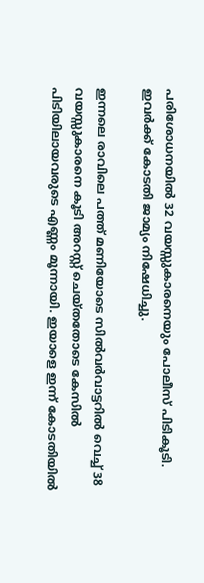പരിശോധനയിൽ 32 വയസ്സുകാരനെയും പോലീസ് പിടികൂടി. ഇവർക്ക് കോടതി ജാമ്യം നിഷേധിച്ചു.

ഇന്നലെ രാവിലെ പത്ത് മണിയോടെ സിൽവർവാട്ടറിൽ വെച്ച് 38 വയസ്സുകാരനെ കൂടി അറസ്റ്റ് ചെയ്തതോടെ കേസിൽ പിടിയിലായവരുടെ എണ്ണം മൂന്നായി. ഇയാളെ ഇന്ന് കോടതിയിൽ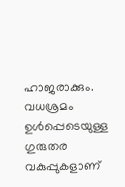ഹാജരാക്കും. വധശ്രമം ഉൾപ്പെടെയുള്ള ഗുരുതര വകുപ്പുകളാണ്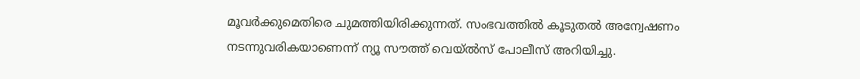മൂവർക്കുമെതിരെ ചുമത്തിയിരിക്കുന്നത്. സംഭവത്തിൽ കൂടുതൽ അന്വേഷണം നടന്നുവരികയാണെന്ന് ന്യൂ സൗത്ത് വെയ്‌ൽസ് പോലീസ് അറിയിച്ചു.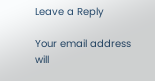Leave a Reply

Your email address will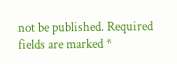not be published. Required fields are marked *